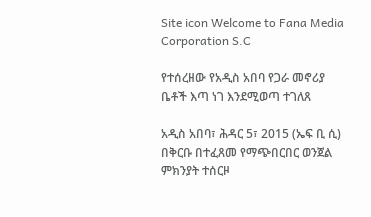Site icon Welcome to Fana Media Corporation S.C

የተሰረዘው የአዲስ አበባ የጋራ መኖሪያ ቤቶች እጣ ነገ እንደሚወጣ ተገለጸ

አዲስ አበባ፣ ሕዳር 5፣ 2015 (ኤፍ ቢ ሲ) በቅርቡ በተፈጸመ የማጭበርበር ወንጀል ምክንያት ተሰርዞ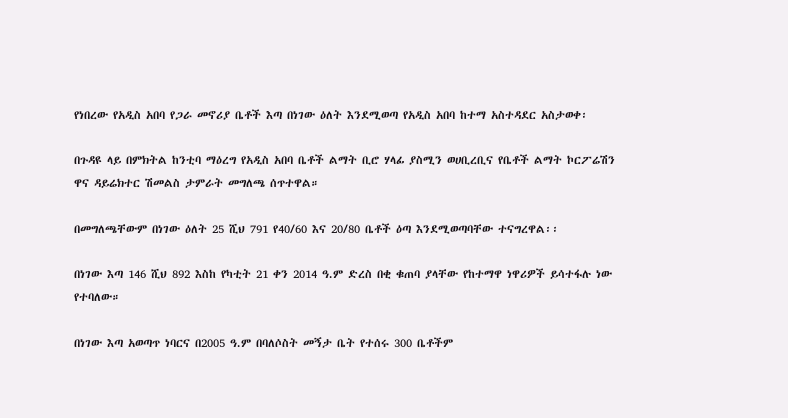የነበረው የአዲስ አበባ የጋራ መኖሪያ ቤቶች እጣ በነገው ዕለት እንደሚወጣ የአዲስ አበባ ከተማ አስተዳደር አስታወቀ፡

በጉዳዩ ላይ በምክትል ከንቲባ ማዕረግ የአዲስ አበባ ቤቶች ልማት ቢሮ ሃላፊ ያስሚን ወሀቢረቢና የቤቶች ልማት ኮርፖሬሽን ዋና ዳይሬክተር ሽመልስ ታምራት መግለጫ ሰጥተዋል።

በመግለጫቸውም በነገው ዕለት 25 ሺህ 791 የ40/60 እና 20/80 ቤቶች ዕጣ እንደሚወጣባቸው ተናግረዋል፡፡

በነገው እጣ 146 ሺህ 892 እስከ የካቲት 21 ቀን 2014 ዓ.ም ድረስ በቂ ቁጠባ ያላቸው የከተማዋ ነዋሪዎች ይሳተፋሉ ነው የተባለው።

በነገው እጣ አወጣጥ ነባርና በ2005 ዓ.ም በባለሶስት መኝታ ቤት የተሰሩ 300 ቤቶችም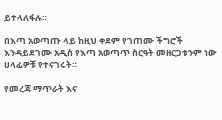ይተላለፋሉ።

በእጣ አወጣጡ ላይ ከዚህ ቀደም የገጠሙ ችግሮች እንዳይደገሙ አዲስ የእጣ አወጣጥ ስርዓት መዘርጋቱንም ነው ሀላፊዎቹ የተናገሩት።

የመረጃ ማጥራት እና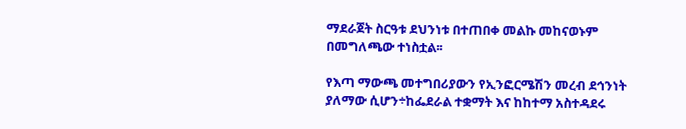ማደራጀት ስርዓቱ ደህንነቱ በተጠበቀ መልኩ መከናወኑም በመግለጫው ተነስቷል፡፡

የእጣ ማውጫ መተግበሪያውን የኢንፎርሜሽን መረብ ደኅንነት ያለማው ሲሆን÷ከፌደራል ተቋማት እና ከከተማ አስተዳደሩ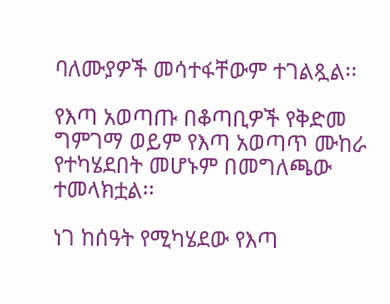ባለሙያዎች መሳተፋቸውም ተገልጿል፡፡

የእጣ አወጣጡ በቆጣቢዎች የቅድመ ግምገማ ወይም የእጣ አወጣጥ ሙከራ የተካሄደበት መሆኑም በመግለጫው ተመላክቷል፡፡

ነገ ከሰዓት የሚካሄደው የእጣ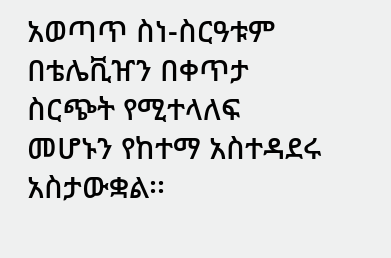አወጣጥ ስነ-ስርዓቱም በቴሌቪዠን በቀጥታ ስርጭት የሚተላለፍ መሆኑን የከተማ አስተዳደሩ አስታውቋል፡፡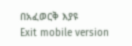በአፈወርቅ እያዩ
Exit mobile version